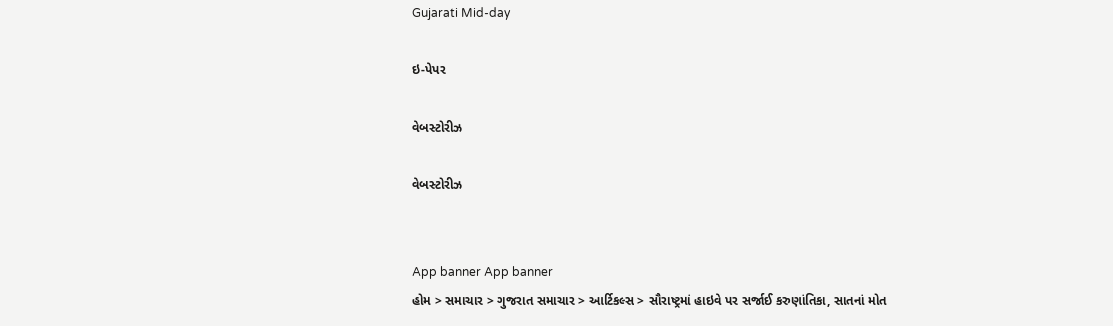Gujarati Mid-day

ઇ-પેપર

વેબસ્ટોરીઝ

વેબસ્ટોરીઝ


App banner App banner
હોમ > સમાચાર > ગુજરાત સમાચાર > આર્ટિકલ્સ > સૌરાષ્ટ્રમાં હાઇવે પર સર્જાઈ કરુણાંતિકા, સાતનાં મોત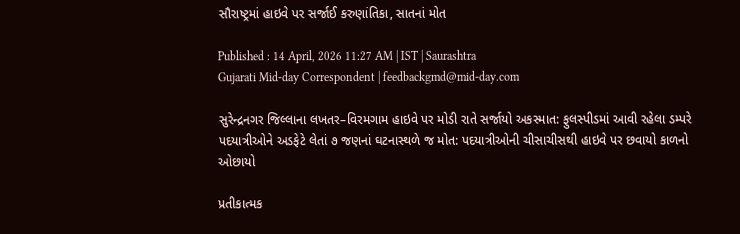સૌરાષ્ટ્રમાં હાઇવે પર સર્જાઈ કરુણાંતિકા, સાતનાં મોત

Published : 14 April, 2026 11:27 AM | IST | Saurashtra
Gujarati Mid-day Correspondent | feedbackgmd@mid-day.com

સુરેન્દ્રનગર જિલ્લાના લખતર–વિરમગામ હાઇવે પર મોડી રાતે સર્જાયો અકસ્માત: ફુલસ્પીડમાં આવી રહેલા ડમ્પરે પદયાત્રીઓને અડફેટે લેતાં ૭ જણનાં ઘટનાસ્થળે જ મોત: પદયાત્રીઓની ચીસાચીસથી હાઇવે પર છવાયો કાળનો ઓછાયો

પ્રતીકાત્મક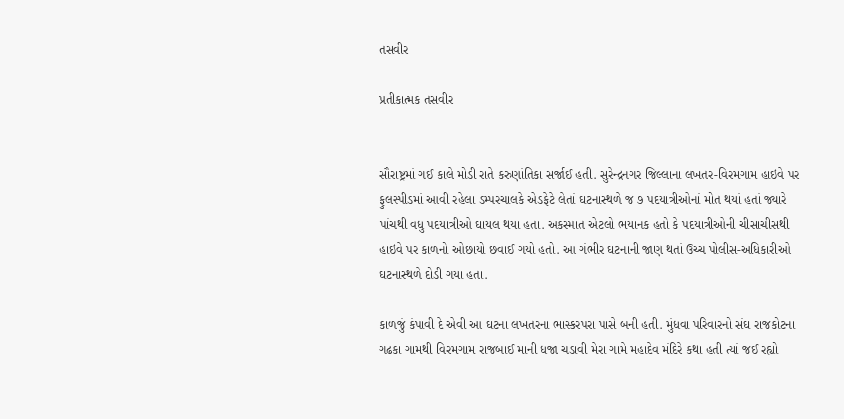તસવીર

પ્રતીકાત્મક તસવીર


સૌરાષ્ટ્રમાં ગઈ કાલે મોડી રાતે કરુણાંતિકા સર્જાઈ હતી. સુરેન્દ્રનગર જિલ્લાના લખતર-વિરમગામ હાઇવે પર ફુલસ્પીડમાં આવી રહેલા ડમ્પરચાલકે એડફેટે લેતાં ઘટનાસ્થળે જ ૭ પદયાત્રીઓનાં મોત થયાં હતાં જ્યારે પાંચથી વધુ પદયાત્રીઓ ઘાયલ થયા હતા. અકસ્માત એટલો ભયાનક હતો કે પદયાત્રીઓની ચીસાચીસથી હાઇવે પર કાળનો ઓછાયો છવાઈ ગયો હતો. આ ગંભીર ઘટનાની જાણ થતાં ઉચ્ચ પોલીસ-અધિકારીઓ ઘટનાસ્થળે દોડી ગયા હતા.

કાળજું કંપાવી દે એવી આ ઘટના લખતરના ભાસ્કરપરા પાસે બની હતી. મુંધવા પરિવારનો સંઘ રાજકોટના ગઢકા ગામથી વિરમગામ રાજબાઈ માની ધજા ચડાવી મેરા ગામે મહાદેવ મંદિરે કથા હતી ત્યાં જઈ રહ્યો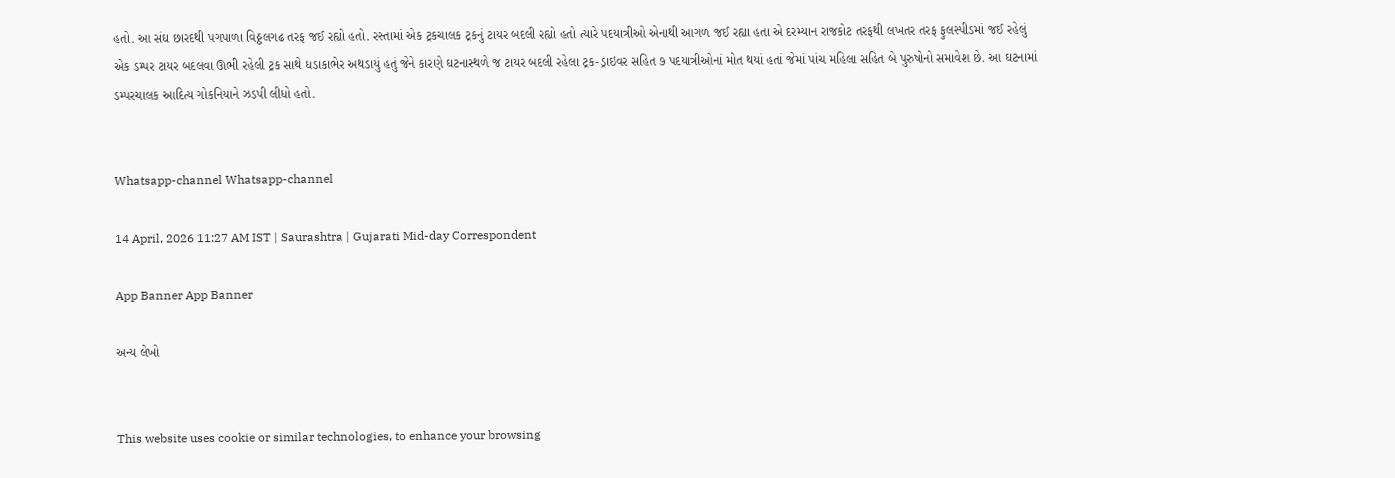હતો. આ સંઘ છારદથી પગપાળા વિઠ્ઠલગઢ તરફ જઈ રહ્યો હતો. રસ્તામાં એક ટ્રકચાલક ટ્રકનું ટાયર બદલી રહ્યો હતો ત્યારે પદયાત્રીઓ એનાથી આગળ જઈ રહ્યા હતા એ દરમ્યાન રાજકોટ તરફથી લખતર તરફ ફુલસ્પીડમાં જઈ રહેલું એક ડમ્પર ટાયર બદલવા ઊભી રહેલી ટ્રક સાથે ધડાકાભેર અથડાયું હતું જેને કારણે ઘટનાસ્થળે જ ટાયર બદલી રહેલા ટ્રક-ડ્રાઇવર સહિત ૭ પદયાત્રીઓનાં મોત થયાં હતાં જેમાં પાંચ મહિલા સહિત બે પુરુષોનો સમાવેશ છે. આ ઘટનામાં ડમ્પરચાલક આદિત્ય ગોકનિયાને ઝડપી લીધો હતો.


Whatsapp-channel Whatsapp-channel

14 April, 2026 11:27 AM IST | Saurashtra | Gujarati Mid-day Correspondent

App Banner App Banner

અન્ય લેખો


This website uses cookie or similar technologies, to enhance your browsing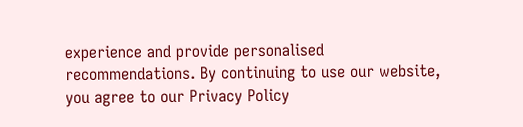experience and provide personalised recommendations. By continuing to use our website, you agree to our Privacy Policy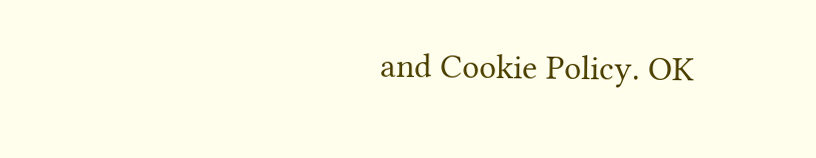and Cookie Policy. OK